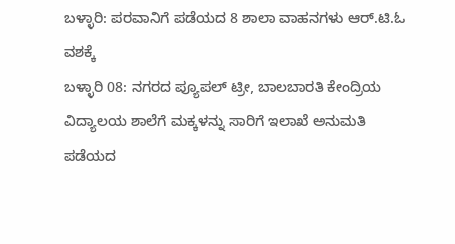ಬಳ್ಳಾರಿ: ಪರವಾನಿಗೆ ಪಡೆಯದ 8 ಶಾಲಾ ವಾಹನಗಳು ಆರ್.ಟಿ.ಓ ವಶಕ್ಕೆ
ಬಳ್ಳಾರಿ 08: ನಗರದ ಪ್ಯೂಪಲ್ ಟ್ರೀ, ಬಾಲಬಾರತಿ ಕೇಂದ್ರಿಯ ವಿದ್ಯಾಲಯ ಶಾಲೆಗೆ ಮಕ್ಕಳನ್ನು ಸಾರಿಗೆ ಇಲಾಖೆ ಅನುಮತಿ ಪಡೆಯದ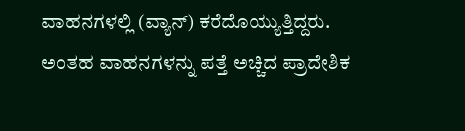ವಾಹನಗಳಲ್ಲಿ (ವ್ಯಾನ್) ಕರೆದೊಯ್ಯುತ್ತಿದ್ದರು. ಅಂತಹ ವಾಹನಗಳನ್ನು ಪತ್ತೆ ಅಚ್ಚಿದ ಪ್ರಾದೇಶಿಕ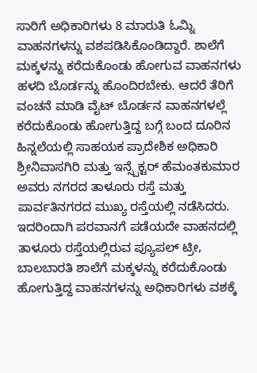ಸಾರಿಗೆ ಅಧಿಕಾರಿಗಳು 8 ಮಾರುತಿ ಓಮ್ನಿ ವಾಹನಗಳನ್ನು ವಶಪಡಿಸಿಕೊಂಡಿದ್ದಾರೆ. ಶಾಲೆಗೆ ಮಕ್ಕಳನ್ನು ಕರೆದುಕೊಂಡು ಹೋಗುವ ವಾಹನಗಳು ಹಳದಿ ಬೊರ್ಡನ್ನು ಹೊಂದಿರಬೇಕು. ಆದರೆ ತೆರಿಗೆ ವಂಚನೆ ಮಾಡಿ ವೈಟ್ ಬೊರ್ಡನ ವಾಹನಗಳಲ್ಲೆ ಕರೆದುಕೊಂಡು ಹೋಗುತ್ತಿದ್ದ ಬಗ್ಗೆ ಬಂದ ದೂರಿನ ಹಿನ್ನಲೆಯಲ್ಲಿ ಸಾಹಯಕ ಪ್ರಾದೇಶಿಕ ಅಧಿಕಾರಿ ಶ್ರೀನಿವಾಸಗಿರಿ ಮತ್ತು ಇನ್ಸ್ಪೆಕ್ಟರ್ ಹೆಮಂತಕುಮಾರ ಅವರು ನಗರದ ತಾಳೂರು ರಸ್ತೆ ಮತ್ತು ಪಾರ್ವತಿನಗರದ ಮುಖ್ಯ ರಸ್ತೆಯಲ್ಲಿ ನಡೆಸಿದರು. ಇದರಿಂದಾಗಿ ಪರವಾನಗೆ ಪಡೆಯದೇ ವಾಹನದಲ್ಲಿ ತಾಳೂರು ರಸ್ತೆಯಲ್ಲಿರುವ ಪ್ಯೂಪಲ್ ಟ್ರೀ, ಬಾಲಬಾರತಿ ಶಾಲೆಗೆ ಮಕ್ಕಳನ್ನು ಕರೆದುಕೊಂಡು ಹೋಗುತ್ತಿದ್ದ ವಾಹನಗಳನ್ನು ಅಧಿಕಾರಿಗಳು ವಶಕ್ಕೆ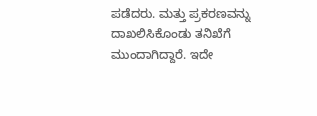ಪಡೆದರು. ಮತ್ತು ಪ್ರಕರಣವನ್ನು ದಾಖಲಿಸಿಕೊಂಡು ತನಿಖೆಗೆ ಮುಂದಾಗಿದ್ದಾರೆ. ಇದೇ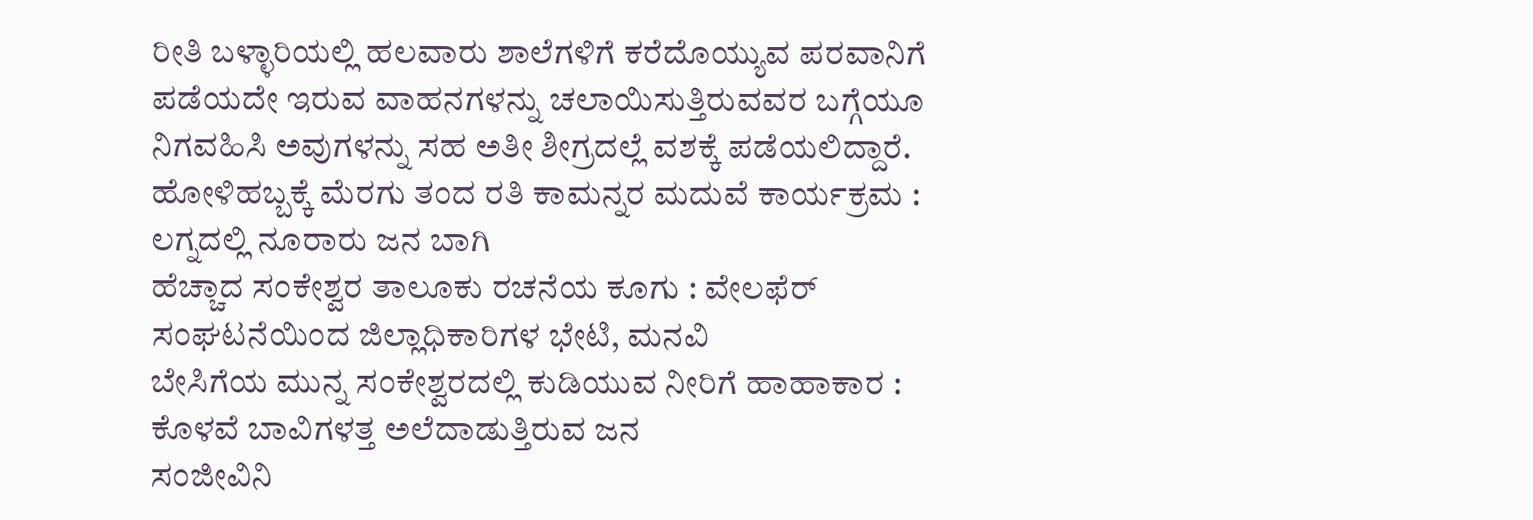ರೀತಿ ಬಳ್ಳಾರಿಯಲ್ಲಿ ಹಲವಾರು ಶಾಲೆಗಳಿಗೆ ಕರೆದೊಯ್ಯುವ ಪರವಾನಿಗೆ ಪಡೆಯದೇ ಇರುವ ವಾಹನಗಳನ್ನು ಚಲಾಯಿಸುತ್ತಿರುವವರ ಬಗ್ಗೆಯೂ ನಿಗವಹಿಸಿ ಅವುಗಳನ್ನು ಸಹ ಅತೀ ಶೀಗ್ರದಲ್ಲೆ ವಶಕ್ಕೆ ಪಡೆಯಲಿದ್ದಾರೆ.
ಹೋಳಿಹಬ್ಬಕ್ಕೆ ಮೆರಗು ತಂದ ರತಿ ಕಾಮನ್ನರ ಮದುವೆ ಕಾರ್ಯಕ್ರಮ : ಲಗ್ನದಲ್ಲಿ ನೂರಾರು ಜನ ಬಾಗಿ
ಹೆಚ್ಚಾದ ಸಂಕೇಶ್ವರ ತಾಲೂಕು ರಚನೆಯ ಕೂಗು : ವೇಲಫೆರ್ ಸಂಘಟನೆಯಿಂದ ಜಿಲ್ಲಾಧಿಕಾರಿಗಳ ಭೇಟಿ, ಮನವಿ
ಬೇಸಿಗೆಯ ಮುನ್ನ ಸಂಕೇಶ್ವರದಲ್ಲಿ ಕುಡಿಯುವ ನೀರಿಗೆ ಹಾಹಾಕಾರ : ಕೊಳವೆ ಬಾವಿಗಳತ್ತ ಅಲೆದಾಡುತ್ತಿರುವ ಜನ
ಸಂಜೀವಿನಿ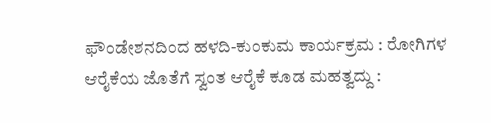ಫೌಂಡೇಶನದಿಂದ ಹಳದಿ-ಕುಂಕುಮ ಕಾರ್ಯಕ್ರಮ : ರೋಗಿಗಳ ಆರೈಕೆಯ ಜೊತೆಗೆ ಸ್ವಂತ ಆರೈಕೆ ಕೂಡ ಮಹತ್ವದ್ದು :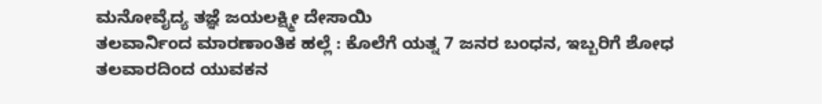ಮನೋವೈದ್ಯ ತಜ್ಞೆ ಜಯಲಕ್ಷ್ಮೀ ದೇಸಾಯಿ
ತಲವಾರ್ನಿಂದ ಮಾರಣಾಂತಿಕ ಹಲ್ಲೆ : ಕೊಲೆಗೆ ಯತ್ನ 7 ಜನರ ಬಂಧನ, ಇಬ್ಬರಿಗೆ ಶೋಧ
ತಲವಾರದಿಂದ ಯುವಕನ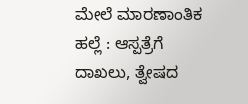ಮೇಲೆ ಮಾರಣಾಂತಿಕ ಹಲ್ಲೆ : ಆಸ್ಪತ್ರೆಗೆ ದಾಖಲು, ತ್ವೇಷದ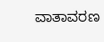ವಾತಾವರಣ